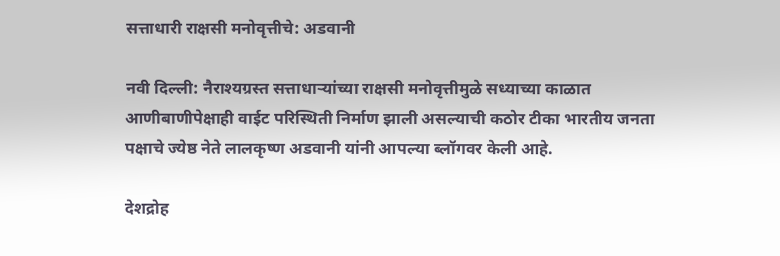सत्ताधारी राक्षसी मनोवृत्तीचे: अडवानी

नवी दिल्ली: नैराश्यग्रस्त सत्ताधार्‍यांच्या राक्षसी मनोवृत्तीमुळे सध्याच्या काळात आणीबाणीपेक्षाही वाईट परिस्थिती निर्माण झाली असल्याची कठोर टीका भारतीय जनता पक्षाचे ज्येष्ठ नेते लालकृष्ण अडवानी यांनी आपल्या ब्लॉगवर केली आहे.

देशद्रोह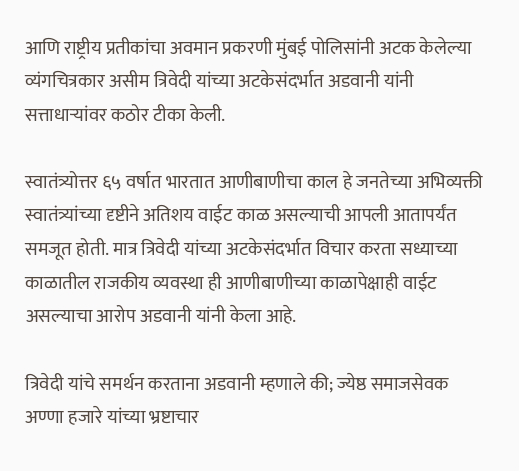आणि राष्ट्रीय प्रतीकांचा अवमान प्रकरणी मुंबई पोलिसांनी अटक केलेल्या व्यंगचित्रकार असीम त्रिवेदी यांच्या अटकेसंदर्भात अडवानी यांनी सत्ताधार्‍यांवर कठोर टीका केली.

स्वातंत्र्योत्तर ६५ वर्षात भारतात आणीबाणीचा काल हे जनतेच्या अभिव्यक्ती स्वातंत्र्यांच्या दृष्टीने अतिशय वाईट काळ असल्याची आपली आतापर्यंत समजूत होती. मात्र त्रिवेदी यांच्या अटकेसंदर्भात विचार करता सध्याच्या काळातील राजकीय व्यवस्था ही आणीबाणीच्या काळापेक्षाही वाईट असल्याचा आरोप अडवानी यांनी केला आहे.

त्रिवेदी यांचे समर्थन करताना अडवानी म्हणाले की; ज्येष्ठ समाजसेवक अण्णा हजारे यांच्या भ्रष्टाचार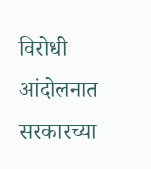विरोधी आंदोलनात सरकारच्या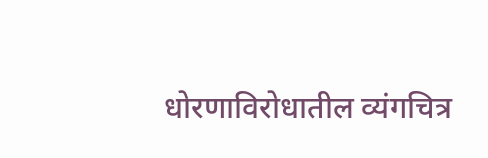धोरणाविरोधातील व्यंगचित्र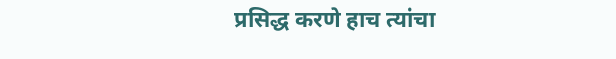प्रसिद्ध करणे हाच त्यांचा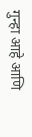गुन्हा आहे आणि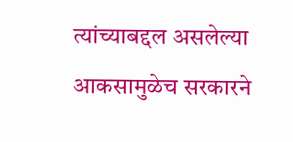त्यांच्याबद्दल असलेल्या आकसामुळेच सरकारने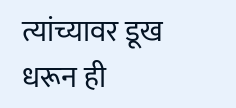त्यांच्यावर डूख धरून ही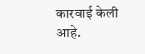कारवाई केली आहे.